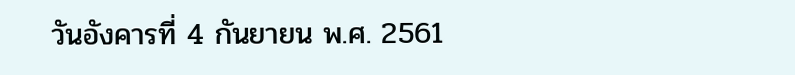วันอังคารที่ 4 กันยายน พ.ศ. 2561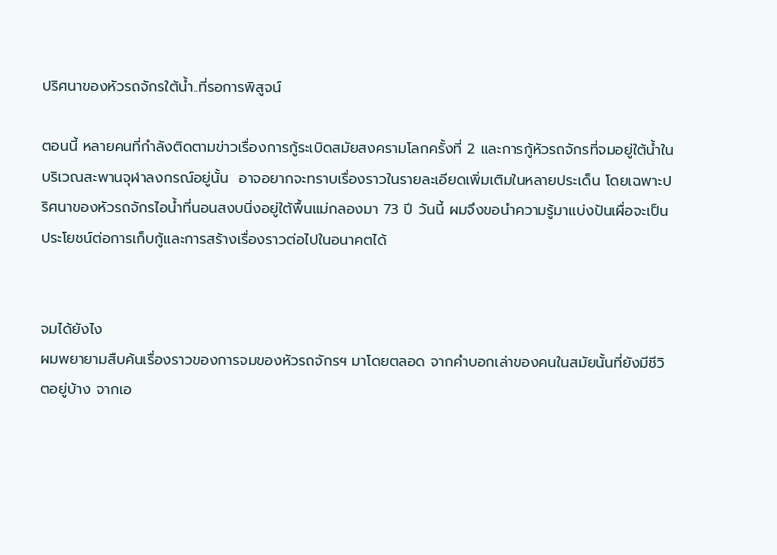ปริศนาของหัวรถจักรใต้น้ำ..ที่รอการพิสูจน์

ตอนนี้ หลายคนที่กำลังติดตามข่าวเรื่องการกู้ระเบิดสมัยสงครามโลกครั้งที่ 2 และการกู้หัวรถจักรที่จมอยู่ใต้น้ำในบริเวณสะพานจุฬาลงกรณ์อยู่นั้น  อาจอยากจะทราบเรื่องราวในรายละเอียดเพิ่มเติมในหลายประเด็น โดยเฉพาะปริศนาของหัวรถจักรไอน้ำที่นอนสงบนิ่งอยู่ใต้พื้นแม่กลองมา 73 ปี วันนี้ ผมจึงขอนำความรู้มาแบ่งปันเผื่อจะเป็นประโยชน์ต่อการเก็บกู้และการสร้างเรื่องราวต่อไปในอนาคตได้


จมได้ยังไง
ผมพยายามสืบค้นเรื่องราวของการจมของหัวรถจักรฯ มาโดยตลอด จากคำบอกเล่าของคนในสมัยนั้นที่ยังมีชีวิตอยู่บ้าง จากเอ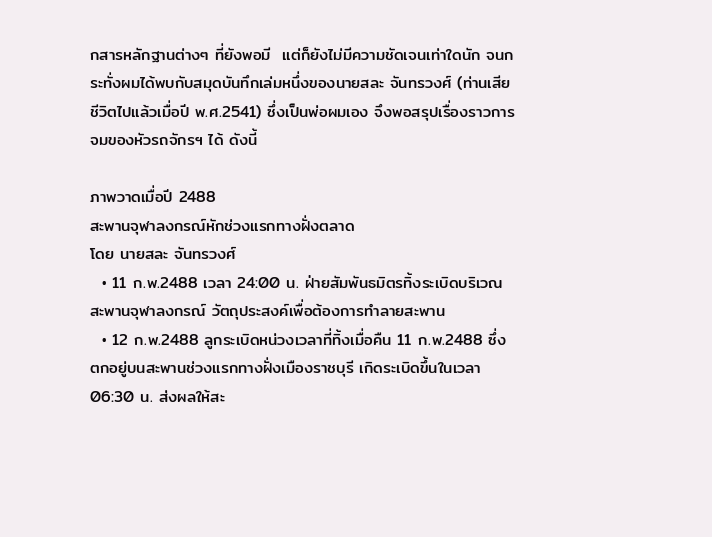กสารหลักฐานต่างๆ ที่ยังพอมี  แต่ก็ยังไม่มีความชัดเจนเท่าใดนัก จนกระทั่งผมได้พบกับสมุดบันทึกเล่มหนึ่งของนายสละ จันทรวงศ์ (ท่านเสียชีวิตไปแล้วเมื่อปี พ.ศ.2541) ซึ่งเป็นพ่อผมเอง จึงพอสรุปเรื่องราวการจมของหัวรถจักรฯ ได้ ดังนี้

ภาพวาดเมื่อปี 2488
สะพานจุฬาลงกรณ์หักช่วงแรกทางฝั่งตลาด
โดย นายสละ จันทรวงศ์
  • 11 ก.พ.2488 เวลา 24:00 น. ฝ่ายสัมพันธมิตรทิ้งระเบิดบริเวณสะพานจุฬาลงกรณ์ วัตถุประสงค์เพื่อต้องการทำลายสะพาน
  • 12 ก.พ.2488 ลูกระเบิดหน่วงเวลาที่ทิ้งเมื่อคืน 11 ก.พ.2488 ซึ่งตกอยู่บนสะพานช่วงแรกทางฝั่งเมืองราชบุรี เกิดระเบิดขึ้นในเวลา 06:30 น. ส่งผลให้สะ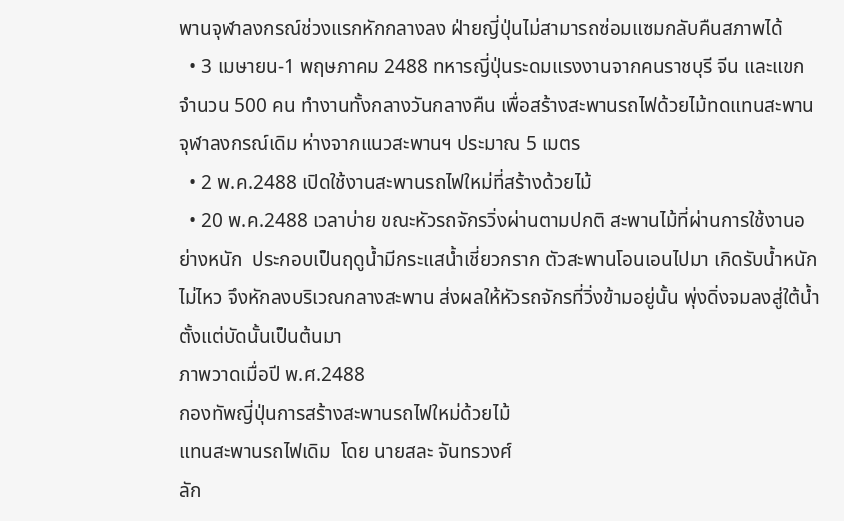พานจุฬาลงกรณ์ช่วงแรกหักกลางลง ฝ่ายญี่ปุ่นไม่สามารถซ่อมแซมกลับคืนสภาพได้
  • 3 เมษายน-1 พฤษภาคม 2488 ทหารญี่ปุ่นระดมแรงงานจากคนราชบุรี จีน และแขก จำนวน 500 คน ทำงานทั้งกลางวันกลางคืน เพื่อสร้างสะพานรถไฟด้วยไม้ทดแทนสะพานจุฬาลงกรณ์เดิม ห่างจากแนวสะพานฯ ประมาณ 5 เมตร
  • 2 พ.ค.2488 เปิดใช้งานสะพานรถไฟใหม่ที่สร้างด้วยไม้
  • 20 พ.ค.2488 เวลาบ่าย ขณะหัวรถจักรวิ่งผ่านตามปกติ สะพานไม้ที่ผ่านการใช้งานอย่างหนัก  ประกอบเป็นฤดูน้ำมีกระแสน้ำเชี่ยวกราก ตัวสะพานโอนเอนไปมา เกิดรับน้ำหนักไม่ไหว จึงหักลงบริเวณกลางสะพาน ส่งผลให้หัวรถจักรที่วิ่งข้ามอยู่นั้น พุ่งดิ่งจมลงสู่ใต้น้ำตั้งแต่บัดนั้นเป็นต้นมา
ภาพวาดเมื่อปี พ.ศ.2488
กองทัพญี่ปุ่นการสร้างสะพานรถไฟใหม่ด้วยไม้
แทนสะพานรถไฟเดิม  โดย นายสละ จันทรวงศ์
ลัก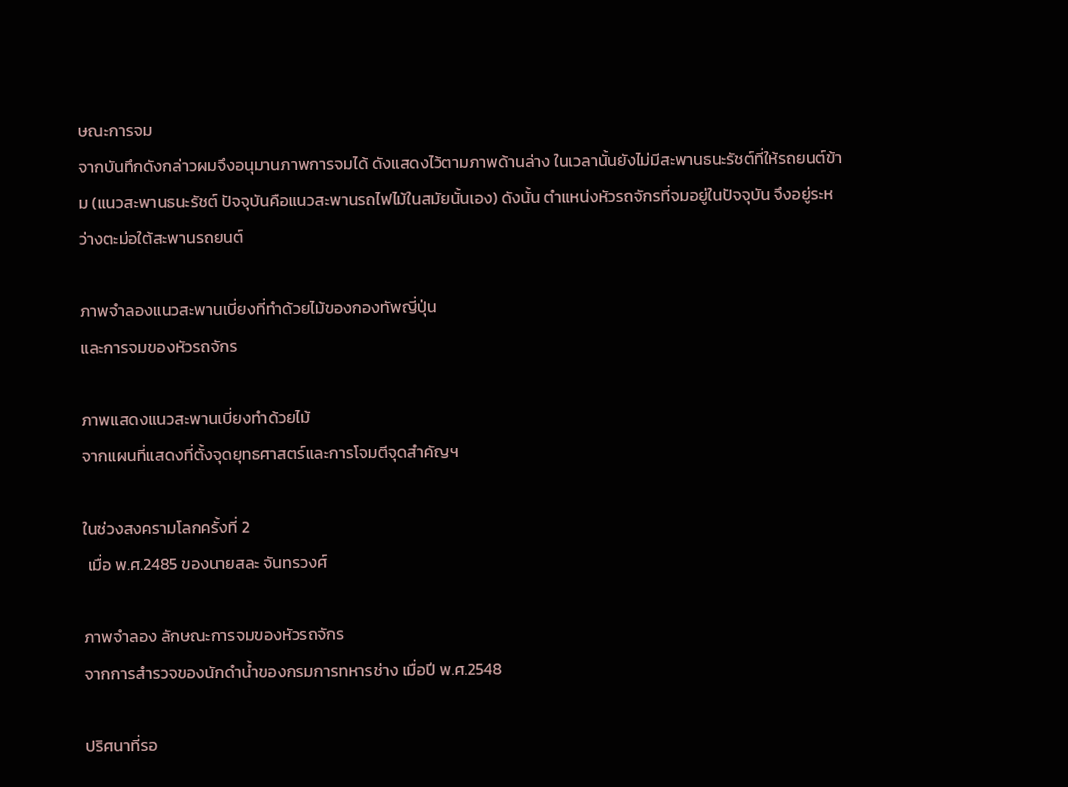ษณะการจม
จากบันทึกดังกล่าวผมจึงอนุมานภาพการจมได้ ดังแสดงไว้ตามภาพด้านล่าง ในเวลานั้นยังไม่มีสะพานธนะรัชต์ที่ให้รถยนต์ข้าม (แนวสะพานธนะรัชต์ ปัจจุบันคือแนวสะพานรถไฟไม้ในสมัยนั้นเอง) ดังนั้น ตำแหน่งหัวรถจักรที่จมอยู่ในปัจจุบัน จึงอยู่ระหว่างตะม่อใต้สะพานรถยนต์

ภาพจำลองแนวสะพานเบี่ยงที่ทำด้วยไม้ของกองทัพญี่ปุ่น
และการจมของหัวรถจักร

ภาพแสดงแนวสะพานเบี่ยงทำด้วยไม้
จากแผนที่แสดงที่ตั้งจุดยุทธศาสตร์และการโจมตีจุดสำคัญฯ

ในช่วงสงครามโลกครั้งที่ 2
 เมื่อ พ.ศ.2485 ของนายสละ จันทรวงศ์

ภาพจำลอง ลักษณะการจมของหัวรถจักร
จากการสำรวจของนักดำน้ำของกรมการทหารช่าง เมื่อปี พ.ศ.2548

ปริศนาที่รอ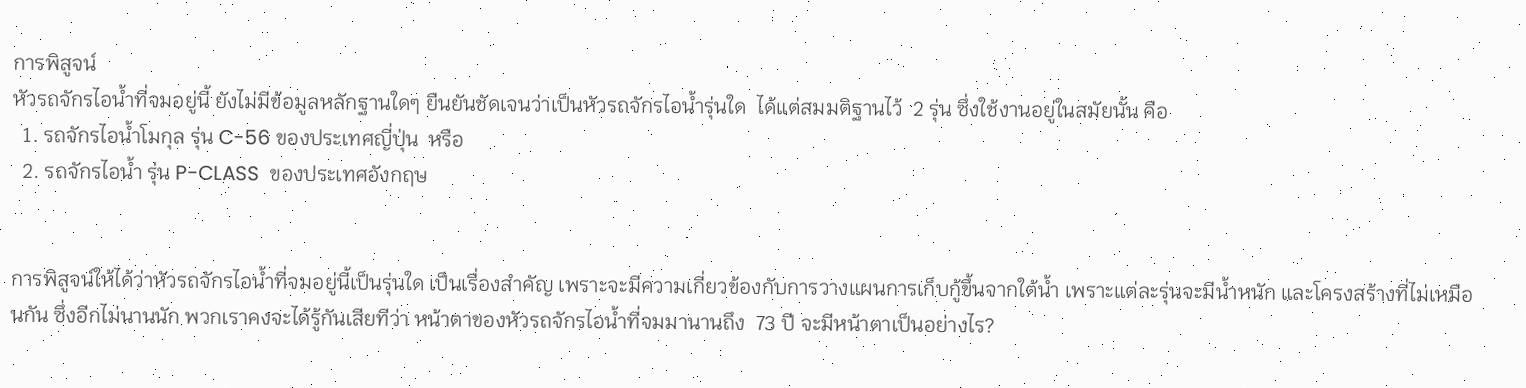การพิสูจน์
หัวรถจักรไอน้ำที่จมอยู่นี้ ยังไม่มีข้อมูลหลักฐานใดๆ ยืนยันชัดเจนว่าเป็นหัวรถจักรไอน้ำรุ่นใด  ได้แต่สมมติฐานไว้  2 รุ่น ซึ่งใช้งานอยู่ในสมัยนั้น คือ
  1. รถจักรไอน้ำโมกุล รุ่น C-56 ของประเทศญี่ปุ่น  หรือ
  2. รถจักรไอน้ำ รุ่น P-CLASS  ของประเทศอังกฤษ


การพิสูจน์ให้ได้ว่าหัวรถจักรไอน้ำที่จมอยู่นี้เป็นรุ่นใด เป็นเรื่องสำคัญ เพราะจะมีความเกี่ยวข้องกับการวางแผนการเก็บกู้ขึ้นจากใต้น้ำ เพราะแต่ละรุ่นจะมีน้ำหนัก และโครงสร้างที่ไม่เหมือนกัน ซึ่งอีกไม่นานนัก พวกเราคงจะได้รู้กันเสียทีว่า หน้าตาของหัวรถจักรไอน้ำที่จมมานานถึง  73 ปี จะมีหน้าตาเป็นอย่างไร?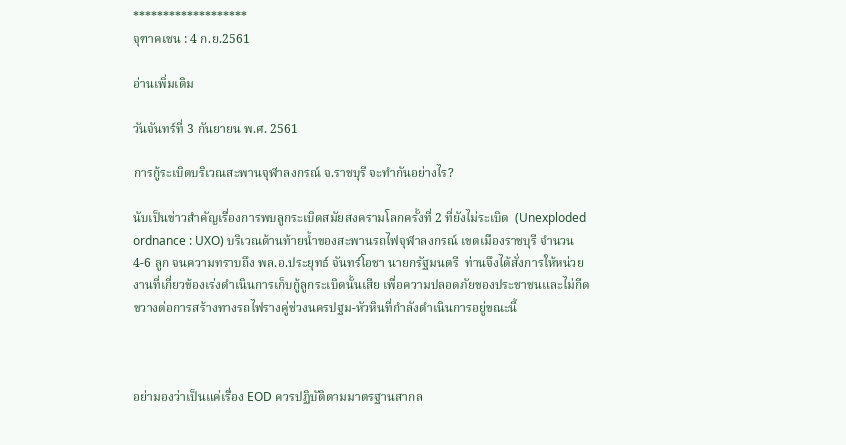*******************
จุฑาคเชน : 4 ก.ย.2561

อ่านเพิ่มเติม

วันจันทร์ที่ 3 กันยายน พ.ศ. 2561

การกู้ระเบิดบริเวณสะพานจุฬาลงกรณ์ จ.ราชบุรี จะทำกันอย่างไร?

นับเป็นข่าวสำคัญเรื่องการพบลูกระเบิดสมัยสงครามโลกครั้งที่ 2 ที่ยังไม่ระเบิด  (Unexploded ordnance : UXO) บริเวณด้านท้ายน้ำของสะพานรถไฟจุฬาลงกรณ์ เขตเมืองราชบุรี จำนวน 4-6 ลูก จนความทราบถึง พล.อ.ประยุทธ์ จันทร์โอชา นายกรัฐมนตรี  ท่านจึงได้สั่งการให้หน่วยงานที่เกี่ยวข้องเร่งดำเนินการเก็บกู้ลูกระเบิดนั้นเสีย เพื่อความปลอดภัยของประชาชนและไม่กีดขวางต่อการสร้างทางรถไฟรางคู่ช่วงนครปฐม-หัวหินที่กำลังดำเนินการอยู่ขณะนี้



อย่ามองว่าเป็นแค่เรื่อง EOD ควรปฏิบัติตามมาตรฐานสากล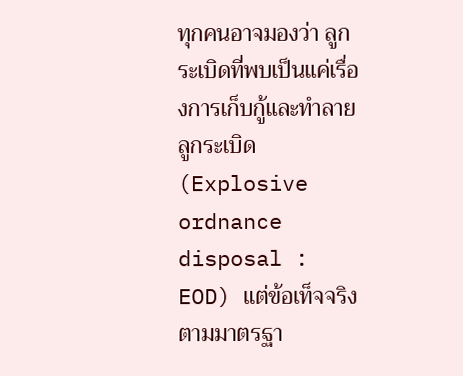ทุกคนอาจมองว่า ลูกระเบิดที่พบเป็นแค่เรื่องการเก็บกู้และทำลายลูกระเบิด  (Explosive ordnance disposal : EOD) แต่ข้อเท็จจริงตามมาตรฐา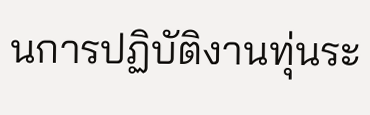นการปฏิบัติงานทุ่นระ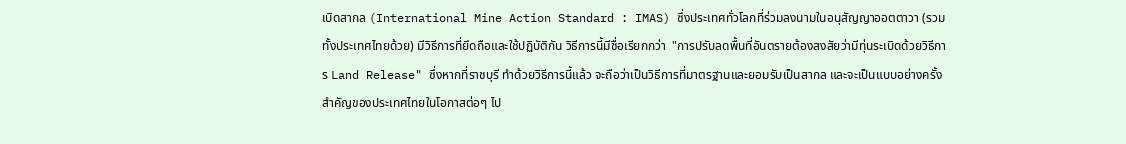เบิดสากล (International Mine Action Standard : IMAS) ซึ่งประเทศทั่วโลกที่ร่วมลงนามในอนุสัญญาออตตาวา (รวมทั้งประเทศไทยด้วย) มีวิธีการที่ยึดถือและใช้ปฏิบัติกัน วิธีการนี้มีชื่อเรียกกว่า  "การปรับลดพื้นที่อันตรายต้องสงสัยว่ามีทุ่นระเบิดด้วยวิธีการ Land Release" ซึ่งหากที่ราชบุรี ทำด้วยวิธีการนี้แล้ว จะถือว่าเป็นวิธีการที่มาตรฐานและยอมรับเป็นสากล และจะเป็นแบบอย่างครั้งสำคัญของประเทศไทยในโอกาสต่อๆ ไป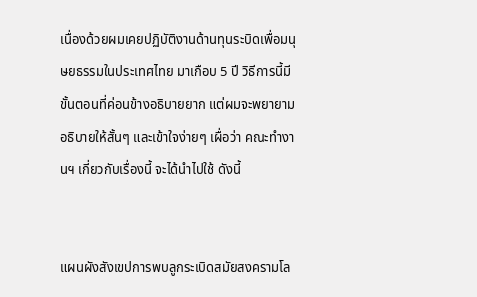เนื่องด้วยผมเคยปฏิบัติงานด้านทุนระบิดเพื่อมนุษยธรรมในประเทศไทย มาเกือบ 5 ปี วิธีการนี้มีขั้นตอนที่ค่อนข้างอธิบายยาก แต่ผมจะพยายามอธิบายให้สั้นๆ และเข้าใจง่ายๆ เผื่อว่า คณะทำงานฯ เกี่ยวกับเรื่องนี้ จะได้นำไปใช้ ดังนี้


แผนผังสังเขปการพบลูกระเบิดสมัยสงครามโล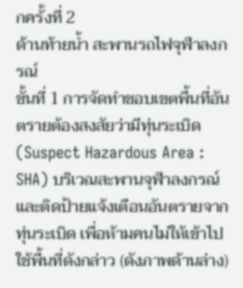กครั้งที่ 2
ด้านท้ายน้ำ สะพานรถไฟจุฬาลงกรณ์
ขั้นที่ 1 การจัดทำขอบเขตพื้นที่อันตรายต้องสงสัยว่ามีทุ่นระเบิด (Suspect Hazardous Area : SHA) บริเวณสะพานจุฬาลงกรณ์ และติดป้ายแจ้งเตือนอันตรายจากทุ่นระเบิด เพื่อห้ามคนไม่ให้เข้าไปใช้พื้นที่ดังกล่าว (ดังภาพด้านล่าง)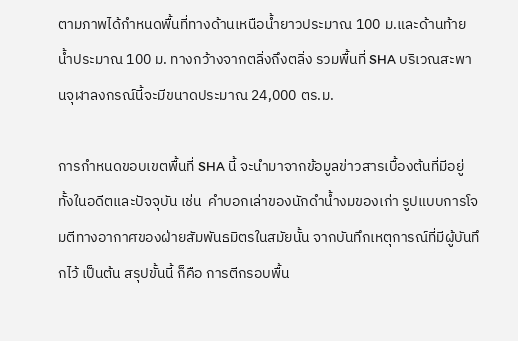ตามภาพได้กำหนดพื้นที่ทางด้านเหนือน้ำยาวประมาณ 100 ม.และด้านท้ายน้ำประมาณ 100 ม. ทางกว้างจากตลิ่งถึงตลิ่ง รวมพื้นที่ SHA บริเวณสะพานจุฬาลงกรณ์นี้จะมีขนาดประมาณ 24,000 ตร.ม.

การกำหนดขอบเขตพื้นที่ SHA นี้ จะนำมาจากข้อมูลข่าวสารเบื้องต้นที่มีอยู่ทั้งในอดีตและปัจจุบัน เช่น  คำบอกเล่าของนักดำน้ำงมของเก่า รูปแบบการโจมตีทางอากาศของฝ่ายสัมพันธมิตรในสมัยนั้น จากบันทึกเหตุการณ์ที่มีผู้บันทึกไว้ เป็นต้น สรุปขั้นนี้ ก็คือ การตีกรอบพื้น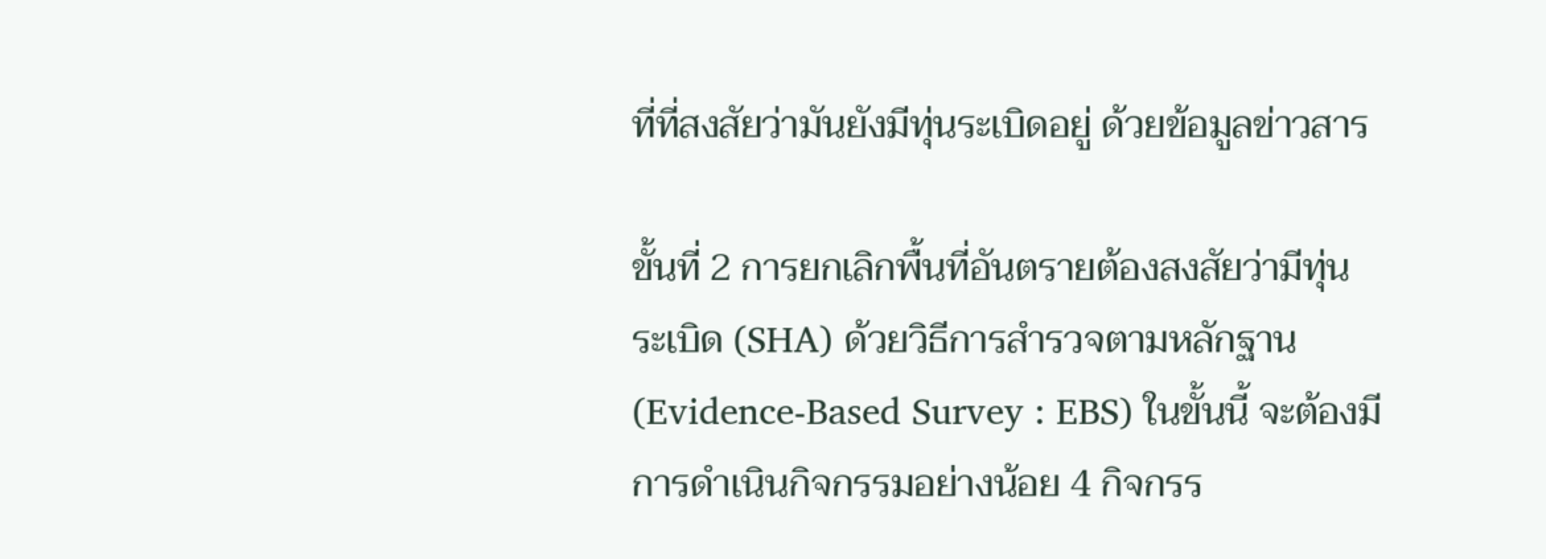ที่ที่สงสัยว่ามันยังมีทุ่นระเบิดอยู่ ด้วยข้อมูลข่าวสาร

ขั้นที่ 2 การยกเลิกพื้นที่อันตรายต้องสงสัยว่ามีทุ่นระเบิด (SHA) ด้วยวิธีการสำรวจตามหลักฐาน (Evidence-Based Survey : EBS) ในขั้นนี้ จะต้องมีการดำเนินกิจกรรมอย่างน้อย 4 กิจกรร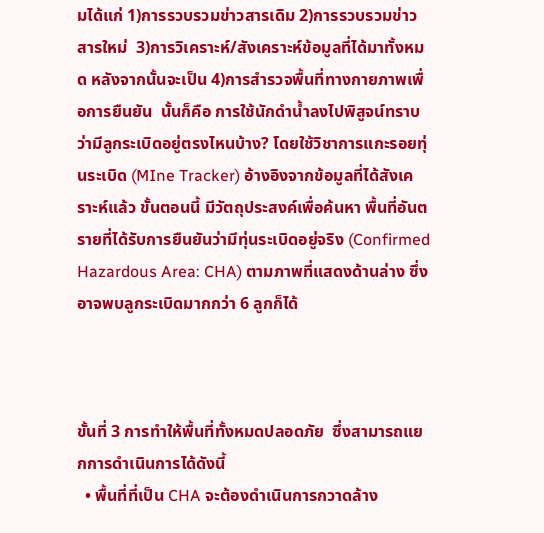มได้แก่ 1)การรวบรวมข่าวสารเดิม 2)การรวบรวมข่าวสารใหม่  3)การวิเคราะห์/สังเคราะห์ข้อมูลที่ได้มาทั้งหมด หลังจากนั้นจะเป็น 4)การสำรวจพื้นที่ทางกายภาพเพื่อการยืนยัน  นั้นก็คือ การใช้นักดำน้ำลงไปพิสูจน์ทราบว่ามีลูกระเบิดอยู่ตรงไหนบ้าง? โดยใช้วิชาการแกะรอยทุ่นระเบิด (MIne Tracker) อ้างอิงจากข้อมูลที่ได้สังเคราะห์แล้ว ขั้นตอนนี้ มีวัตถุประสงค์เพื่อค้นหา พื้นที่อันตรายที่ได้รับการยืนยันว่ามีทุ่นระเบิดอยู่จริง (Confirmed Hazardous Area: CHA) ตามภาพที่แสดงด้านล่าง ซึ่งอาจพบลูกระเบิดมากกว่า 6 ลูกก็ได้



ขั้นที่ 3 การทำให้พื้นที่ทั้งหมดปลอดภัย  ซึ่งสามารถแยกการดำเนินการได้ดังนี้
  • พื้นที่ที่เป็น CHA จะต้องดำเนินการกวาดล้าง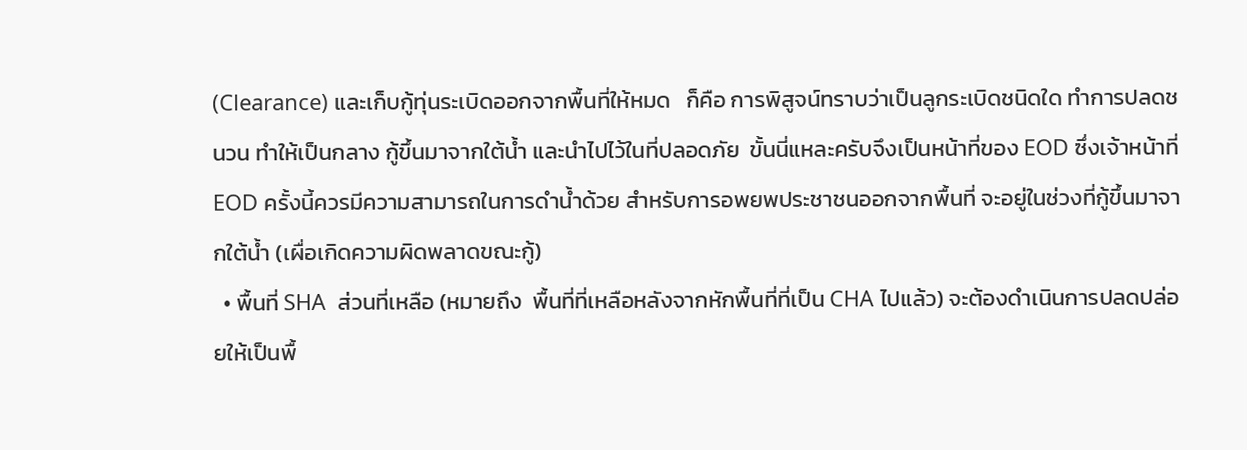(Clearance) และเก็บกู้ทุ่นระเบิดออกจากพื้นที่ให้หมด   ก็คือ การพิสูจน์ทราบว่าเป็นลูกระเบิดชนิดใด ทำการปลดชนวน ทำให้เป็นกลาง กู้ขึ้นมาจากใต้น้ำ และนำไปไว้ในที่ปลอดภัย  ขั้นนี่แหละครับจึงเป็นหน้าที่ของ EOD ซึ่งเจ้าหน้าที่ EOD ครั้งนี้ควรมีความสามารถในการดำน้ำด้วย สำหรับการอพยพประชาชนออกจากพื้นที่ จะอยู่ในช่วงที่กู้ขึ้นมาจากใต้น้ำ (เผื่อเกิดความผิดพลาดขณะกู้)
  • พื้นที่ SHA  ส่วนที่เหลือ (หมายถึง  พื้นที่ที่เหลือหลังจากหักพื้นที่ที่เป็น CHA ไปแล้ว) จะต้องดำเนินการปลดปล่อยให้เป็นพื้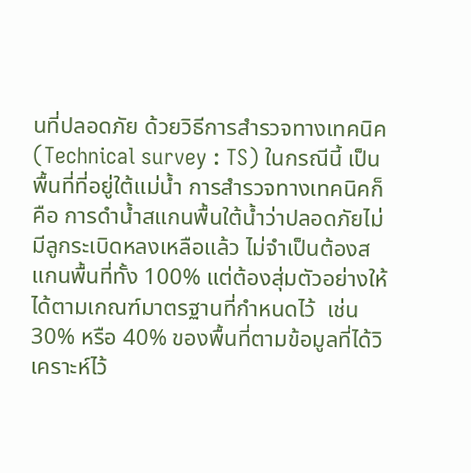นที่ปลอดภัย ด้วยวิธีการสำรวจทางเทคนิค (Technical survey : TS) ในกรณีนี้ เป็นพื้นที่ที่อยู่ใต้แม่น้ำ การสำรวจทางเทคนิคก็คือ การดำน้ำสแกนพื้นใต้น้ำว่าปลอดภัยไม่มีลูกระเบิดหลงเหลือแล้ว ไม่จำเป็นต้องสแกนพื้นที่ทั้ง 100% แต่ต้องสุ่มตัวอย่างให้ได้ตามเกณฑ์มาตรฐานที่กำหนดไว้  เช่น 30% หรือ 40% ของพื้นที่ตามข้อมูลที่ได้วิเคราะห์ไว้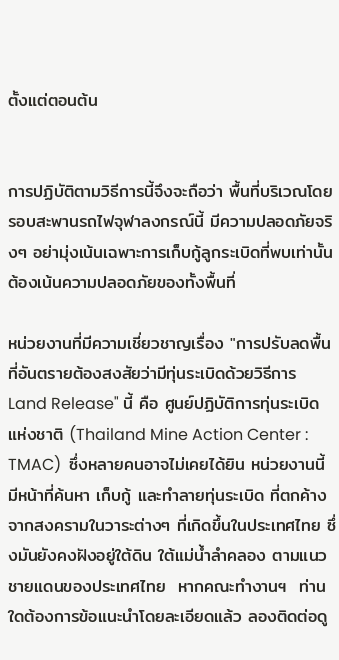ตั้งแต่ตอนต้น


การปฏิบัติตามวิธีการนี้จึงจะถือว่า พื้นที่บริเวณโดยรอบสะพานรถไฟจุฬาลงกรณ์นี้ มีความปลอดภัยจริงๆ อย่ามุ่งเน้นเฉพาะการเก็บกู้ลูกระเบิดที่พบเท่านั้น ต้องเน้นความปลอดภัยของทั้งพื้นที่

หน่วยงานที่มีความเชี่ยวชาญเรื่อง "การปรับลดพื้นที่อันตรายต้องสงสัยว่ามีทุ่นระเบิดด้วยวิธีการ Land Release" นี้ คือ ศูนย์ปฏิบัติการทุ่นระเบิดแห่งชาติ (Thailand Mine Action Center : TMAC)  ซึ่งหลายคนอาจไม่เคยได้ยิน หน่วยงานนี้ มีหน้าที่ค้นหา เก็บกู้ และทำลายทุ่นระเบิด ที่ตกค้างจากสงครามในวาระต่างๆ ที่เกิดขึ้นในประเทศไทย ซึ่งมันยังคงฝังอยู่ใต้ดิน ใต้แม่น้ำลำคลอง ตามแนวชายแดนของประเทศไทย  หากคณะทำงานฯ  ท่านใดต้องการข้อแนะนำโดยละเอียดแล้ว ลองติดต่อดู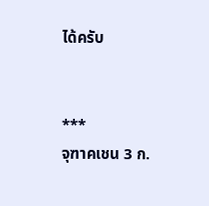ได้ครับ


***
จุฑาคเชน 3 ก.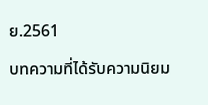ย.2561

บทความที่ได้รับความนิยม